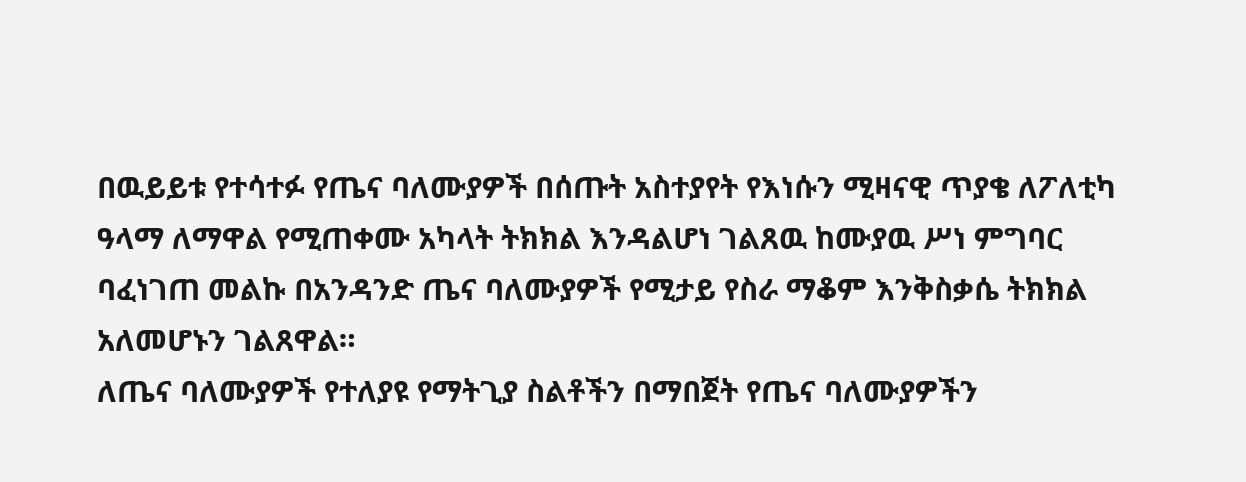በዉይይቱ የተሳተፉ የጤና ባለሙያዎች በሰጡት አስተያየት የእነሱን ሚዛናዊ ጥያቄ ለፖለቲካ ዓላማ ለማዋል የሚጠቀሙ አካላት ትክክል እንዳልሆነ ገልጸዉ ከሙያዉ ሥነ ምግባር ባፈነገጠ መልኩ በአንዳንድ ጤና ባለሙያዎች የሚታይ የስራ ማቆም እንቅስቃሴ ትክክል አለመሆኑን ገልጸዋል።
ለጤና ባለሙያዎች የተለያዩ የማትጊያ ስልቶችን በማበጀት የጤና ባለሙያዎችን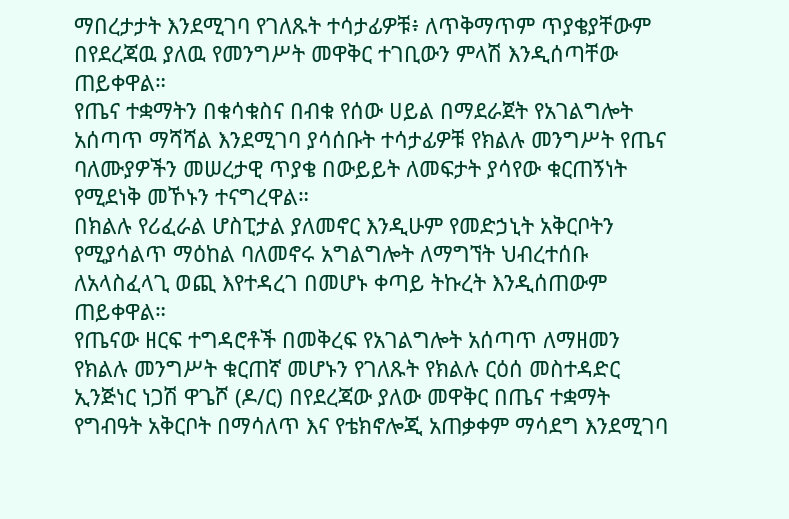ማበረታታት እንደሚገባ የገለጹት ተሳታፊዎቹ፥ ለጥቅማጥም ጥያቄያቸውም በየደረጃዉ ያለዉ የመንግሥት መዋቅር ተገቢውን ምላሽ እንዲሰጣቸው ጠይቀዋል።
የጤና ተቋማትን በቁሳቁስና በብቁ የሰው ሀይል በማደራጀት የአገልግሎት አሰጣጥ ማሻሻል እንደሚገባ ያሳሰቡት ተሳታፊዎቹ የክልሉ መንግሥት የጤና ባለሙያዎችን መሠረታዊ ጥያቄ በውይይት ለመፍታት ያሳየው ቁርጠኝነት የሚደነቅ መኾኑን ተናግረዋል።
በክልሉ የሪፈራል ሆስፒታል ያለመኖር እንዲሁም የመድኃኒት አቅርቦትን የሚያሳልጥ ማዕከል ባለመኖሩ አግልግሎት ለማግኘት ህብረተሰቡ ለአላስፈላጊ ወጪ እየተዳረገ በመሆኑ ቀጣይ ትኩረት እንዲሰጠውም ጠይቀዋል።
የጤናው ዘርፍ ተግዳሮቶች በመቅረፍ የአገልግሎት አሰጣጥ ለማዘመን የክልሉ መንግሥት ቁርጠኛ መሆኑን የገለጹት የክልሉ ርዕሰ መስተዳድር ኢንጅነር ነጋሽ ዋጌሾ (ዶ/ር) በየደረጃው ያለው መዋቅር በጤና ተቋማት የግብዓት አቅርቦት በማሳለጥ እና የቴክኖሎጂ አጠቃቀም ማሳደግ እንደሚገባ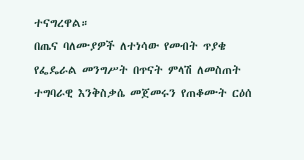ተናግረዋል።
በጤና ባለሙያዎች ለተነሳው የመብት ጥያቄ የፌዴራል መንግሥት በጥናት ምላሽ ለመስጠት ተግባራዊ እንቅስቃሴ መጀመሩን የጠቆሙት ርዕሰ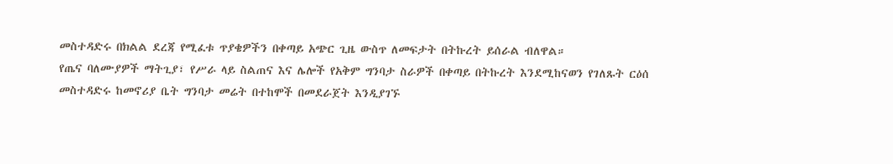መስተዳድሩ በክልል ደረጃ የሚፈቱ ጥያቄዎችን በቀጣይ አጭር ጊዜ ውስጥ ለመፍታት በትኩረት ይሰራል ብለዋል።
የጤና ባለሙያዎች ማትጊያ፣ የሥራ ላይ ስልጠና እና ሌሎች የአቅም ግንባታ ስራዎች በቀጣይ በትኩረት እንደሚከናወን የገለጹት ርዕሰ መስተዳድሩ ከመኖሪያ ቤት ግንባታ መሬት በተከሞች በመደራጀት እንዲያገኙ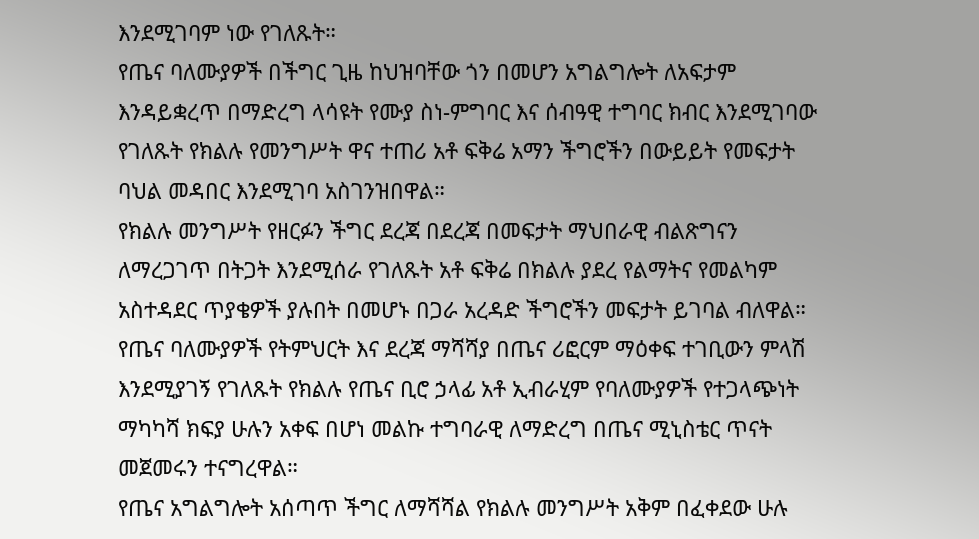እንደሚገባም ነው የገለጹት።
የጤና ባለሙያዎች በችግር ጊዜ ከህዝባቸው ጎን በመሆን አግልግሎት ለአፍታም እንዳይቋረጥ በማድረግ ላሳዩት የሙያ ስነ-ምግባር እና ሰብዓዊ ተግባር ክብር እንደሚገባው የገለጹት የክልሉ የመንግሥት ዋና ተጠሪ አቶ ፍቅሬ አማን ችግሮችን በውይይት የመፍታት ባህል መዳበር እንደሚገባ አስገንዝበዋል።
የክልሉ መንግሥት የዘርፉን ችግር ደረጃ በደረጃ በመፍታት ማህበራዊ ብልጽግናን ለማረጋገጥ በትጋት እንደሚሰራ የገለጹት አቶ ፍቅሬ በክልሉ ያደረ የልማትና የመልካም አስተዳደር ጥያቄዎች ያሉበት በመሆኑ በጋራ አረዳድ ችግሮችን መፍታት ይገባል ብለዋል።
የጤና ባለሙያዎች የትምህርት እና ደረጃ ማሻሻያ በጤና ሪፎርም ማዕቀፍ ተገቢውን ምላሽ እንደሚያገኝ የገለጹት የክልሉ የጤና ቢሮ ኃላፊ አቶ ኢብራሂም የባለሙያዎች የተጋላጭነት ማካካሻ ክፍያ ሁሉን አቀፍ በሆነ መልኩ ተግባራዊ ለማድረግ በጤና ሚኒስቴር ጥናት መጀመሩን ተናግረዋል።
የጤና አግልግሎት አሰጣጥ ችግር ለማሻሻል የክልሉ መንግሥት አቅም በፈቀደው ሁሉ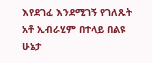እየደገፈ እንደሚገኝ የገለጹት አቶ ኢብራሂም በተላይ በልዩ ሁኔታ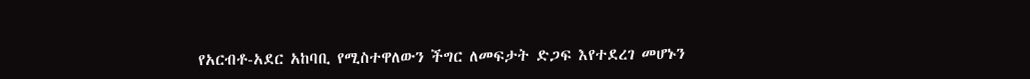የአርብቶ-አደር አከባቢ የሚስተዋለውን ችግር ለመፍታት ድጋፍ እየተደረገ መሆኑን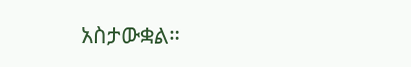አስታውቋል።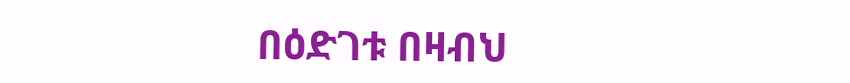በዕድገቱ በዛብህ